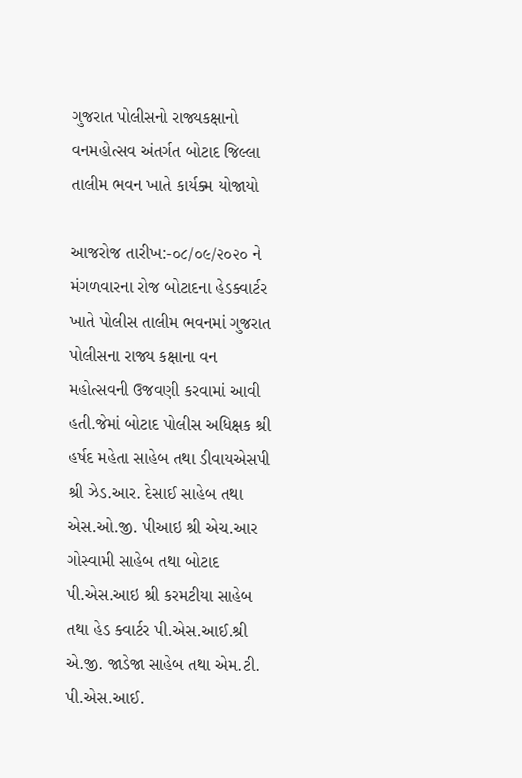ગુજરાત પોલીસનો રાજ્યકક્ષાનો વનમહોત્સવ અંતર્ગત બોટાદ જિલ્લા તાલીમ ભવન ખાતે કાર્યક્મ યોજાયો

આજરોજ તારીખ:-૦૮/૦૯/૨૦૨૦ ને મંગળવારના રોજ બોટાદના હેડક્વાર્ટર ખાતે પોલીસ તાલીમ ભવનમાં ગુજરાત પોલીસના રાજ્ય કક્ષાના વન મહોત્સવની ઉજવણી કરવામાં આવી હતી.જેમાં બોટાદ પોલીસ અધિક્ષક શ્રી હર્ષદ મહેતા સાહેબ તથા ડીવાયએસપી શ્રી ઝેડ.આર. દેસાઈ સાહેબ તથા એસ.ઓ.જી. પીઆઇ શ્રી એચ.આર ગોસ્વામી સાહેબ તથા બોટાદ પી.એસ.આઇ શ્રી કરમટીયા સાહેબ તથા હેડ ક્વાર્ટર પી.એસ.આઈ.શ્રી એ.જી. જાડેજા સાહેબ તથા એમ.ટી. પી.એસ.આઈ.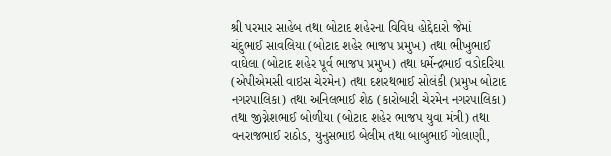શ્રી પરમાર સાહેબ તથા બોટાદ શહેરના વિવિધ હોદ્દેદારો જેમાં ચંદુભાઈ સાવલિયા (બોટાદ શહેર ભાજપ પ્રમુખ) તથા ભીખુભાઈ વાઘેલા (બોટાદ શહેર પૂર્વ ભાજપ પ્રમુખ) તથા ધર્મેન્દ્રભાઈ વડોદરિયા (એપીએમસી વાઇસ ચેરમેન) તથા દશરથભાઈ સોલંકી (પ્રમુખ બોટાદ નગરપાલિકા) તથા અનિલભાઈ શેઠ (કારોબારી ચેરમેન નગરપાલિકા) તથા જીગ્નેશભાઈ બોળીયા (બોટાદ શહેર ભાજપ યુવા મંત્રી) તથા વનરાજભાઈ રાઠોડ, યુનુસભાઇ બેલીમ તથા બાબુભાઈ ગોલાણી,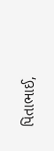પિતાભાઈ,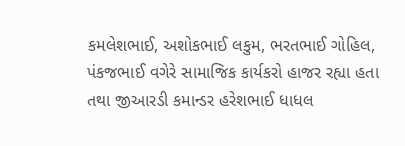કમલેશભાઈ, અશોકભાઈ લકુમ, ભરતભાઈ ગોહિલ, પંકજભાઈ વગેરે સામાજિક કાર્યકરો હાજર રહ્યા હતા તથા જીઆરડી કમાન્ડર હરેશભાઈ ધાધલ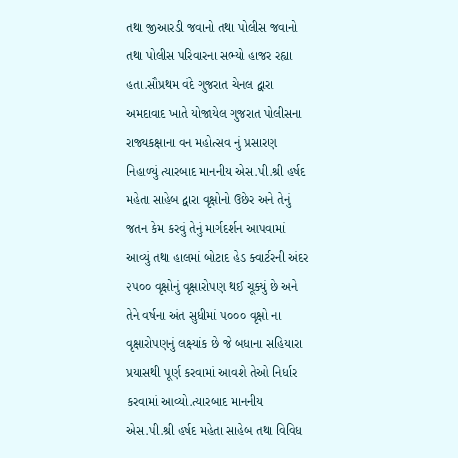તથા જીઆરડી જવાનો તથા પોલીસ જવાનો તથા પોલીસ પરિવારના સભ્યો હાજર રહ્યા હતા.સૌપ્રથમ વંદે ગુજરાત ચેનલ દ્વારા અમદાવાદ ખાતે યોજાયેલ ગુજરાત પોલીસના રાજ્યકક્ષાના વન મહોત્સવ નું પ્રસારણ નિહાળ્યું ત્યારબાદ માનનીય એસ.પી.શ્રી હર્ષદ મહેતા સાહેબ દ્વારા વૃક્ષોનો ઉછેર અને તેનું જતન કેમ કરવું તેનું માર્ગદર્શન આપવામાં આવ્યું તથા હાલમાં બોટાદ હેડ ક્વાર્ટરની અંદર ૨૫૦૦ વૃક્ષોનું વૃક્ષારોપણ થઈ ચૂક્યું છે અને તેને વર્ષના અંત સુધીમાં ૫૦૦૦ વૃક્ષો ના વૃક્ષારોપણનું લક્ષ્યાંક છે જે બધાના સહિયારા પ્રયાસથી પૂર્ણ કરવામાં આવશે તેઓ નિર્ધાર કરવામાં આવ્યો.ત્યારબાદ માનનીય એસ.પી.શ્રી હર્ષદ મહેતા સાહેબ તથા વિવિધ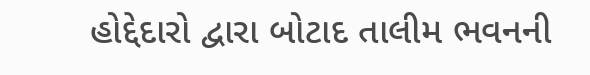હોદ્દેદારો દ્વારા બોટાદ તાલીમ ભવનની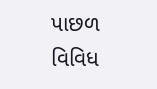પાછળ વિવિધ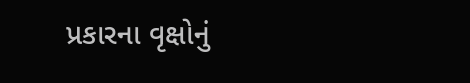પ્રકારના વૃક્ષોનું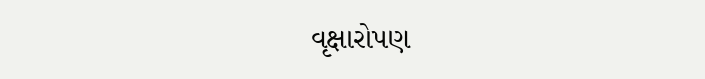વૃક્ષારોપણ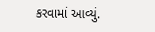કરવામાં આવ્યું.